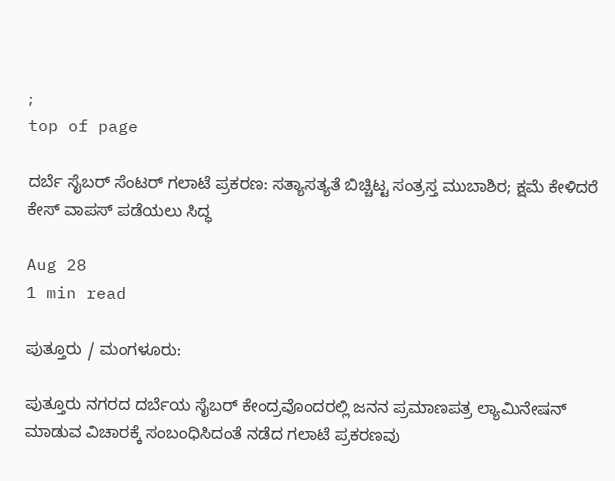;
top of page

ದರ್ಬೆ ಸೈಬರ್ ಸೆಂಟರ್ ಗಲಾಟೆ ಪ್ರಕರಣ: ಸತ್ಯಾಸತ್ಯತೆ ಬಿಚ್ಚಿಟ್ಟ ಸಂತ್ರಸ್ತ ಮುಬಾಶಿರ; ಕ್ಷಮೆ ಕೇಳಿದರೆ ಕೇಸ್ ವಾಪಸ್ ಪಡೆಯಲು ಸಿದ್ಧ

Aug 28
1 min read

ಪುತ್ತೂರು / ಮಂಗಳೂರು:

ಪುತ್ತೂರು ನಗರದ ದರ್ಬೆಯ ಸೈಬರ್ ಕೇಂದ್ರವೊಂದರಲ್ಲಿ ಜನನ ಪ್ರಮಾಣಪತ್ರ ಲ್ಯಾಮಿನೇಷನ್ ಮಾಡುವ ವಿಚಾರಕ್ಕೆ ಸಂಬಂಧಿಸಿದಂತೆ ನಡೆದ ಗಲಾಟೆ ಪ್ರಕರಣವು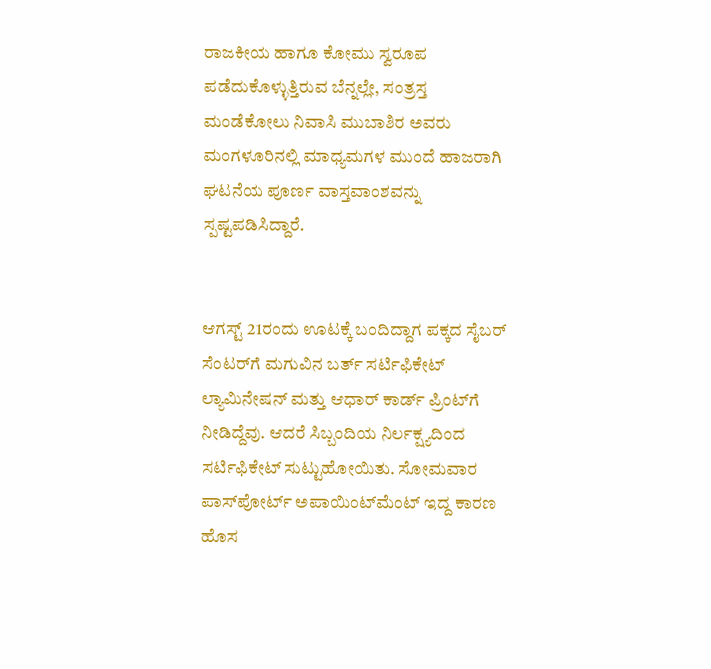ರಾಜಕೀಯ ಹಾಗೂ ಕೋಮು ಸ್ವರೂಪ ಪಡೆದುಕೊಳ್ಳುತ್ತಿರುವ ಬೆನ್ನಲ್ಲೇ, ಸಂತ್ರಸ್ತ ಮಂಡೆಕೋಲು ನಿವಾಸಿ ಮುಬಾಶಿರ ಅವರು ಮಂಗಳೂರಿನಲ್ಲಿ ಮಾಧ್ಯಮಗಳ ಮುಂದೆ ಹಾಜರಾಗಿ ಘಟನೆಯ ಪೂರ್ಣ ವಾಸ್ತವಾಂಶವನ್ನು ಸ್ಪಷ್ಟಪಡಿಸಿದ್ದಾರೆ.


ಆಗಸ್ಟ್ 21ರಂದು ಊಟಕ್ಕೆ ಬಂದಿದ್ದಾಗ ಪಕ್ಕದ ಸೈಬರ್ ಸೆಂಟರ್‌ಗೆ ಮಗುವಿನ ಬರ್ತ್ ಸರ್ಟಿಫಿಕೇಟ್ ಲ್ಯಾಮಿನೇಷನ್ ಮತ್ತು ಆಧಾರ್ ಕಾರ್ಡ್ ಪ್ರಿಂಟ್‌ಗೆ ನೀಡಿದ್ದೆವು. ಆದರೆ ಸಿಬ್ಬಂದಿಯ ನಿರ್ಲಕ್ಷ್ಯದಿಂದ ಸರ್ಟಿಫಿಕೇಟ್ ಸುಟ್ಟುಹೋಯಿತು. ಸೋಮವಾರ ಪಾಸ್‌ಪೋರ್ಟ್ ಅಪಾಯಿಂಟ್‌ಮೆಂಟ್ ಇದ್ದ ಕಾರಣ ಹೊಸ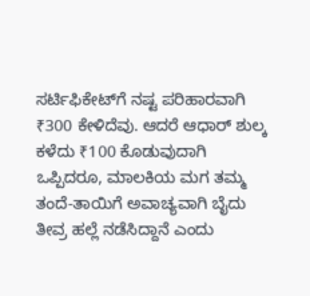ಸರ್ಟಿಫಿಕೇಟ್‌ಗೆ ನಷ್ಟ ಪರಿಹಾರವಾಗಿ ₹300 ಕೇಳಿದೆವು. ಆದರೆ ಆಧಾರ್ ಶುಲ್ಕ ಕಳೆದು ₹100 ಕೊಡುವುದಾಗಿ ಒಪ್ಪಿದರೂ, ಮಾಲಕಿಯ ಮಗ ತಮ್ಮ ತಂದೆ-ತಾಯಿಗೆ ಅವಾಚ್ಯವಾಗಿ ಬೈದು ತೀವ್ರ ಹಲ್ಲೆ ನಡೆಸಿದ್ದಾನೆ ಎಂದು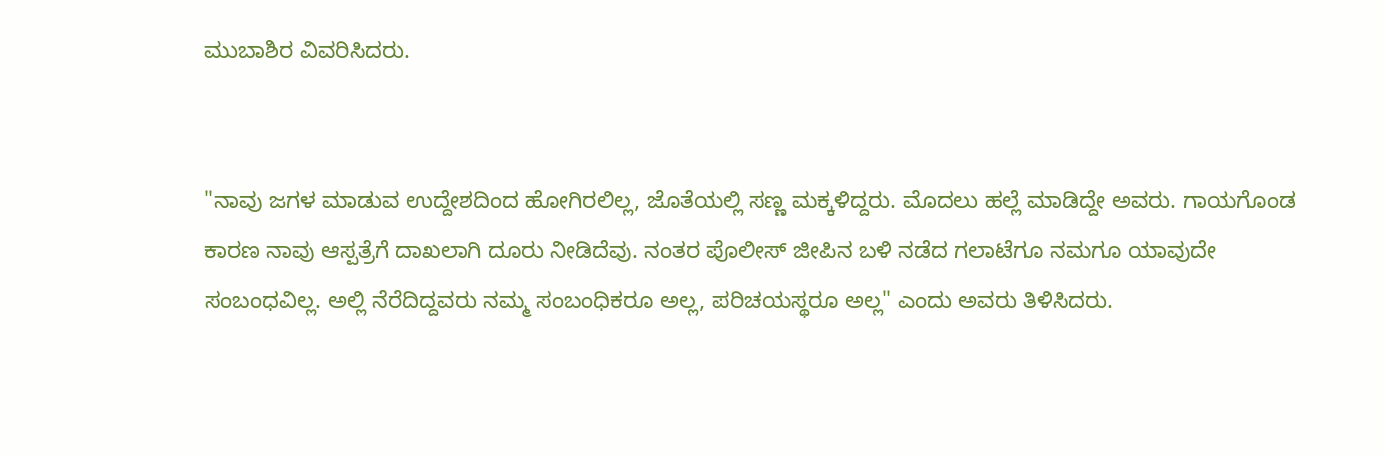ಮುಬಾಶಿರ ವಿವರಿಸಿದರು.


"ನಾವು ಜಗಳ ಮಾಡುವ ಉದ್ದೇಶದಿಂದ ಹೋಗಿರಲಿಲ್ಲ, ಜೊತೆಯಲ್ಲಿ ಸಣ್ಣ ಮಕ್ಕಳಿದ್ದರು. ಮೊದಲು ಹಲ್ಲೆ ಮಾಡಿದ್ದೇ ಅವರು. ಗಾಯಗೊಂಡ ಕಾರಣ ನಾವು ಆಸ್ಪತ್ರೆಗೆ ದಾಖಲಾಗಿ ದೂರು ನೀಡಿದೆವು. ನಂತರ ಪೊಲೀಸ್ ಜೀಪಿನ ಬಳಿ ನಡೆದ ಗಲಾಟೆಗೂ ನಮಗೂ ಯಾವುದೇ ಸಂಬಂಧವಿಲ್ಲ. ಅಲ್ಲಿ ನೆರೆದಿದ್ದವರು ನಮ್ಮ ಸಂಬಂಧಿಕರೂ ಅಲ್ಲ, ಪರಿಚಯಸ್ಥರೂ ಅಲ್ಲ" ಎಂದು ಅವರು ತಿಳಿಸಿದರು.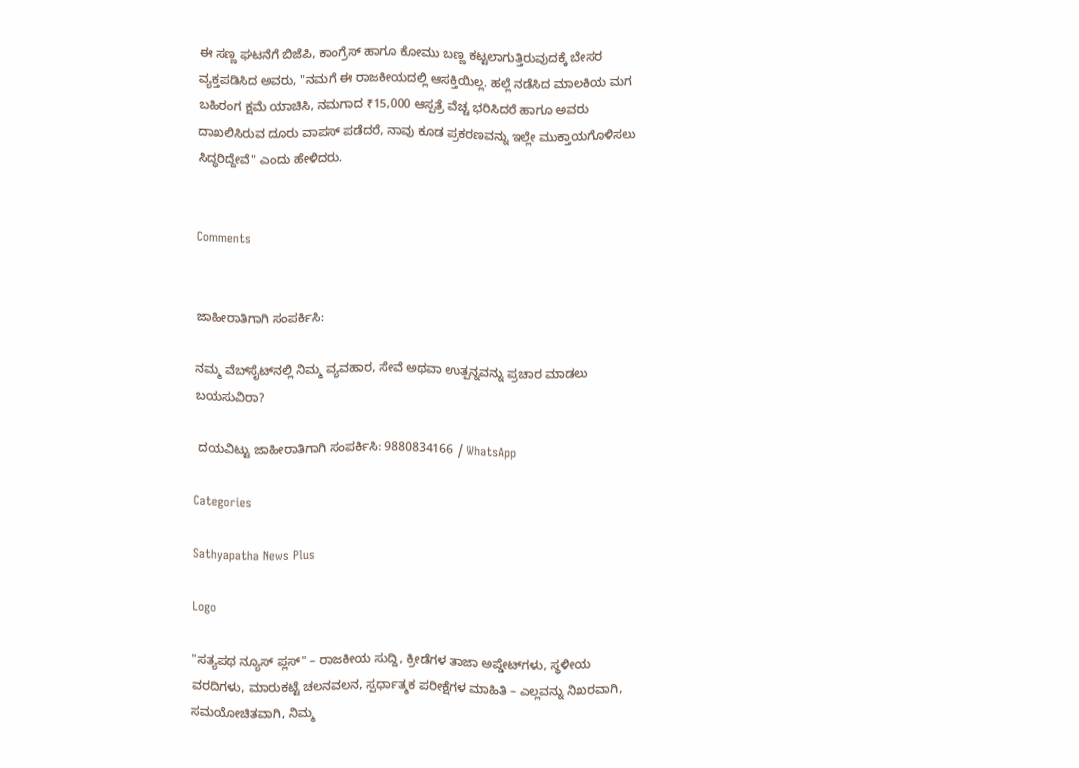ಈ ಸಣ್ಣ ಘಟನೆಗೆ ಬಿಜೆಪಿ, ಕಾಂಗ್ರೆಸ್ ಹಾಗೂ ಕೋಮು ಬಣ್ಣ ಕಟ್ಟಲಾಗುತ್ತಿರುವುದಕ್ಕೆ ಬೇಸರ ವ್ಯಕ್ತಪಡಿಸಿದ ಅವರು, "ನಮಗೆ ಈ ರಾಜಕೀಯದಲ್ಲಿ ಆಸಕ್ತಿಯಿಲ್ಲ. ಹಲ್ಲೆ ನಡೆಸಿದ ಮಾಲಕಿಯ ಮಗ ಬಹಿರಂಗ ಕ್ಷಮೆ ಯಾಚಿಸಿ, ನಮಗಾದ ₹15,000 ಆಸ್ಪತ್ರೆ ವೆಚ್ಚ ಭರಿಸಿದರೆ ಹಾಗೂ ಅವರು ದಾಖಲಿಸಿರುವ ದೂರು ವಾಪಸ್ ಪಡೆದರೆ, ನಾವು ಕೂಡ ಪ್ರಕರಣವನ್ನು ಇಲ್ಲೇ ಮುಕ್ತಾಯಗೊಳಿಸಲು ಸಿದ್ಧರಿದ್ದೇವೆ" ಎಂದು ಹೇಳಿದರು.


Comments


ಜಾಹೀರಾತಿಗಾಗಿ ಸಂಪರ್ಕಿಸಿ:

ನಮ್ಮ ವೆಬ್‌ಸೈಟ್‌ನಲ್ಲಿ ನಿಮ್ಮ ವ್ಯವಹಾರ, ಸೇವೆ ಅಥವಾ ಉತ್ಪನ್ನವನ್ನು ಪ್ರಚಾರ ಮಾಡಲು ಬಯಸುವಿರಾ?

 ದಯವಿಟ್ಟು ಜಾಹೀರಾತಿಗಾಗಿ ಸಂಪರ್ಕಿಸಿ: 9880834166 / WhatsApp

Categories

Sathyapatha News Plus

Logo

"ಸತ್ಯಪಥ ನ್ಯೂಸ್ ಪ್ಲಸ್" – ರಾಜಕೀಯ ಸುದ್ದಿ, ಕ್ರೀಡೆಗಳ ತಾಜಾ ಅಪ್ಡೇಟ್‌ಗಳು, ಸ್ಥಳೀಯ ವರದಿಗಳು, ಮಾರುಕಟ್ಟೆ ಚಲನವಲನ, ಸ್ಪರ್ಧಾತ್ಮಕ ಪರೀಕ್ಷೆಗಳ ಮಾಹಿತಿ – ಎಲ್ಲವನ್ನು ನಿಖರವಾಗಿ, ಸಮಯೋಚಿತವಾಗಿ, ನಿಮ್ಮ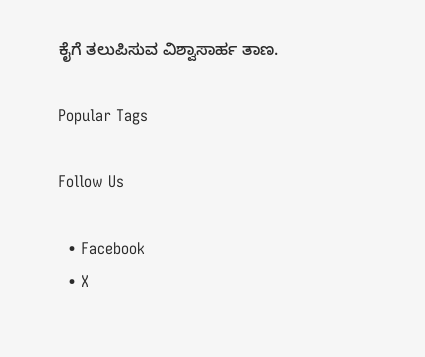ಕೈಗೆ ತಲುಪಿಸುವ ವಿಶ್ವಾಸಾರ್ಹ ತಾಣ.

Popular Tags

Follow Us

  • Facebook
  • X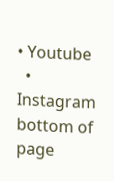• Youtube
  • Instagram
bottom of page